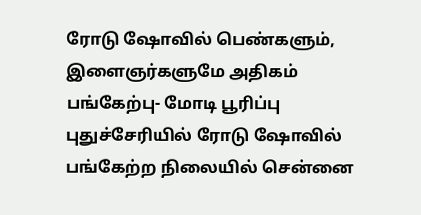ரோடு ஷோவில் பெண்களும், இளைஞர்களுமே அதிகம் பங்கேற்பு- மோடி பூரிப்பு
புதுச்சேரியில் ரோடு ஷோவில் பங்கேற்ற நிலையில் சென்னை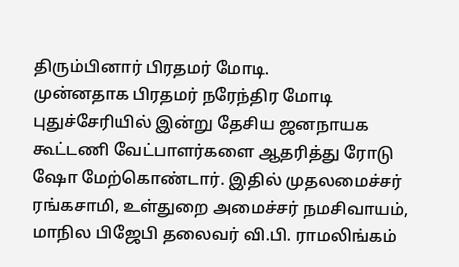திரும்பினார் பிரதமர் மோடி.
முன்னதாக பிரதமர் நரேந்திர மோடி புதுச்சேரியில் இன்று தேசிய ஜனநாயக கூட்டணி வேட்பாளர்களை ஆதரித்து ரோடு ஷோ மேற்கொண்டார். இதில் முதலமைச்சர் ரங்கசாமி, உள்துறை அமைச்சர் நமசிவாயம், மாநில பிஜேபி தலைவர் வி.பி. ராமலிங்கம்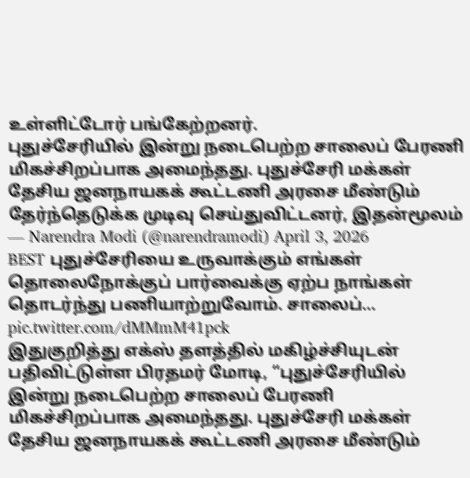உள்ளிட்டோர் பங்கேற்றனர்.
புதுச்சேரியில் இன்று நடைபெற்ற சாலைப் பேரணி மிகச்சிறப்பாக அமைந்தது. புதுச்சேரி மக்கள் தேசிய ஜனநாயகக் கூட்டணி அரசை மீண்டும் தேர்ந்தெடுக்க முடிவு செய்துவிட்டனர், இதன்மூலம்
— Narendra Modi (@narendramodi) April 3, 2026
BEST புதுச்சேரியை உருவாக்கும் எங்கள் தொலைநோக்குப் பார்வைக்கு ஏற்ப நாங்கள் தொடர்ந்து பணியாற்றுவோம். சாலைப்… pic.twitter.com/dMMmM41pck
இதுகுறித்து எக்ஸ் தளத்தில் மகிழ்ச்சியுடன் பதிவிட்டுள்ள பிரதமர் மோடி, “புதுச்சேரியில் இன்று நடைபெற்ற சாலைப் பேரணி மிகச்சிறப்பாக அமைந்தது. புதுச்சேரி மக்கள் தேசிய ஜனநாயகக் கூட்டணி அரசை மீண்டும்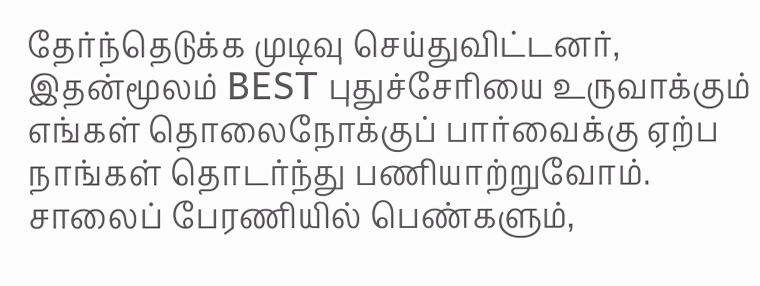தேர்ந்தெடுக்க முடிவு செய்துவிட்டனர், இதன்மூலம் BEST புதுச்சேரியை உருவாக்கும் எங்கள் தொலைநோக்குப் பார்வைக்கு ஏற்ப நாங்கள் தொடர்ந்து பணியாற்றுவோம். சாலைப் பேரணியில் பெண்களும்,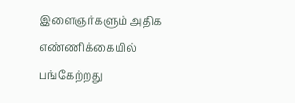இளைஞர்களும் அதிக எண்ணிக்கையில் பங்கேற்றது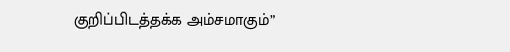குறிப்பிடத்தக்க அம்சமாகும்”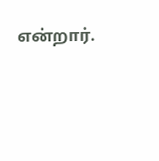என்றார்.